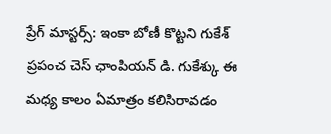ప్రేగ్ మాస్టర్స్: ఇంకా బోణీ కొట్టని గుకేశ్
ప్రపంచ చెస్ ఛాంపియన్ డి. గుకేశ్కు ఈ మధ్య కాలం ఏమాత్రం కలిసిరావడం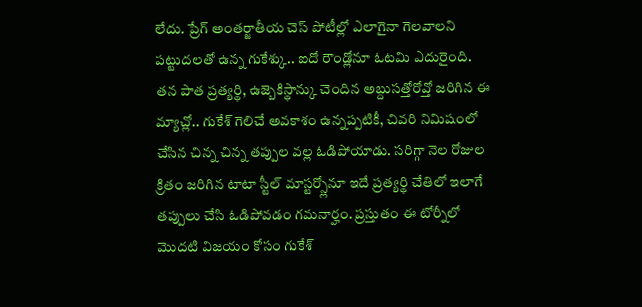లేదు. ప్రేగ్ అంతర్జాతీయ చెస్ పోటీల్లో ఎలాగైనా గెలవాలని పట్టుదలతో ఉన్న గుకేశ్కు.. ఐదో రౌండ్లోనూ ఓటమి ఎదురైంది. తన పాత ప్రత్యర్థి, ఉజ్బెకిస్థాన్కు చెందిన అబ్దుసత్తోరోవ్తో జరిగిన ఈ మ్యాచ్లో.. గుకేశ్ గెలిచే అవకాశం ఉన్నప్పటికీ, చివరి నిమిషంలో చేసిన చిన్న చిన్న తప్పుల వల్ల ఓడిపోయాడు. సరిగ్గా నెల రోజుల క్రితం జరిగిన టాటా స్టీల్ మాస్టర్స్లోనూ ఇదే ప్రత్యర్థి చేతిలో ఇలాగే తప్పులు చేసి ఓడిపోవడం గమనార్హం. ప్రస్తుతం ఈ టోర్నీలో మొదటి విజయం కోసం గుకేశ్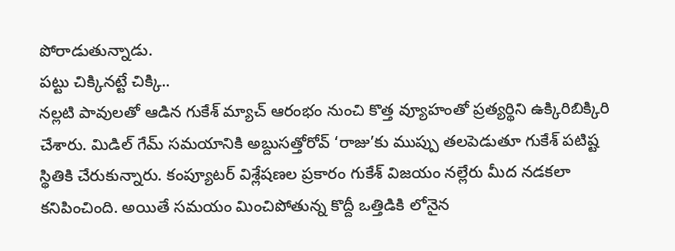పోరాడుతున్నాడు.
పట్టు చిక్కినట్టే చిక్కి..
నల్లటి పావులతో ఆడిన గుకేశ్ మ్యాచ్ ఆరంభం నుంచి కొత్త వ్యూహంతో ప్రత్యర్థిని ఉక్కిరిబిక్కిరి చేశారు. మిడిల్ గేమ్ సమయానికి అబ్దుసత్తోరోవ్ ‘రాజు’కు ముప్పు తలపెడుతూ గుకేశ్ పటిష్ట స్థితికి చేరుకున్నారు. కంప్యూటర్ విశ్లేషణల ప్రకారం గుకేశ్ విజయం నల్లేరు మీద నడకలా కనిపించింది. అయితే సమయం మించిపోతున్న కొద్దీ ఒత్తిడికి లోనైన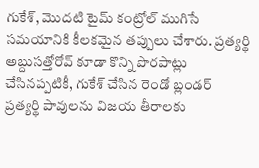గుకేశ్, మొదటి టైమ్ కంట్రోల్ ముగిసే సమయానికి కీలకమైన తప్పులు చేశారు. ప్రత్యర్థి అబ్దుసత్తోరోవ్ కూడా కొన్ని పొరపాట్లు చేసినప్పటికీ, గుకేశ్ చేసిన రెండో బ్లండర్ ప్రత్యర్థి పావులను విజయ తీరాలకు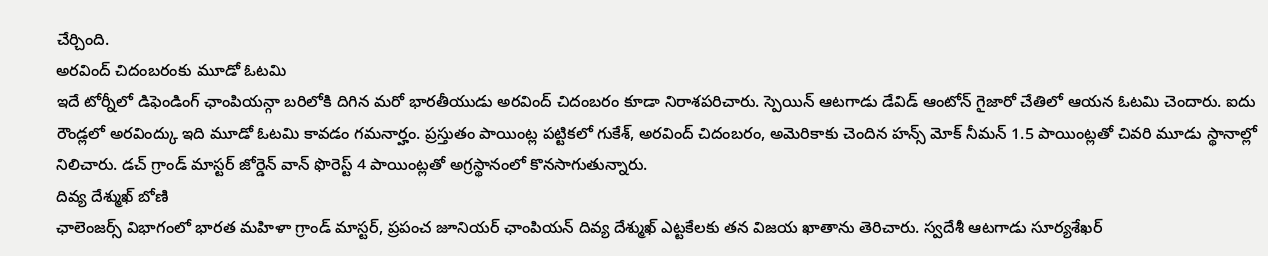చేర్చింది.
అరవింద్ చిదంబరంకు మూడో ఓటమి
ఇదే టోర్నీలో డిఫెండింగ్ ఛాంపియన్గా బరిలోకి దిగిన మరో భారతీయుడు అరవింద్ చిదంబరం కూడా నిరాశపరిచారు. స్పెయిన్ ఆటగాడు డేవిడ్ ఆంటోన్ గైజారో చేతిలో ఆయన ఓటమి చెందారు. ఐదు రౌండ్లలో అరవింద్కు ఇది మూడో ఓటమి కావడం గమనార్హం. ప్రస్తుతం పాయింట్ల పట్టికలో గుకేశ్, అరవింద్ చిదంబరం, అమెరికాకు చెందిన హన్స్ మోక్ నీమన్ 1.5 పాయింట్లతో చివరి మూడు స్థానాల్లో నిలిచారు. డచ్ గ్రాండ్ మాస్టర్ జోర్డెన్ వాన్ ఫొరెస్ట్ 4 పాయింట్లతో అగ్రస్థానంలో కొనసాగుతున్నారు.
దివ్య దేశ్ముఖ్ బోణి
ఛాలెంజర్స్ విభాగంలో భారత మహిళా గ్రాండ్ మాస్టర్, ప్రపంచ జూనియర్ ఛాంపియన్ దివ్య దేశ్ముఖ్ ఎట్టకేలకు తన విజయ ఖాతాను తెరిచారు. స్వదేశీ ఆటగాడు సూర్యశేఖర్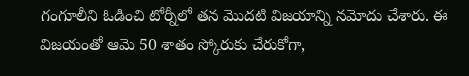గంగూలీని ఓడించి టోర్నీలో తన మొదటి విజయాన్ని నమోదు చేశారు. ఈ విజయంతో ఆమె 50 శాతం స్కోరుకు చేరుకోగా,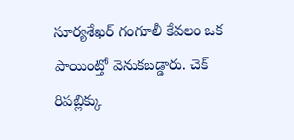సూర్యశేఖర్ గంగూలీ కేవలం ఒక పాయింట్తో వెనుకబడ్డారు. చెక్ రిపబ్లిక్కు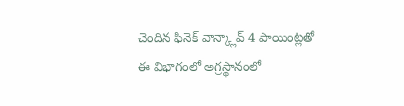చెందిన ఫినెక్ వాన్క్లావ్ 4 పాయింట్లతో ఈ విభాగంలో అగ్రస్థానంలో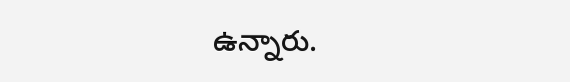ఉన్నారు.